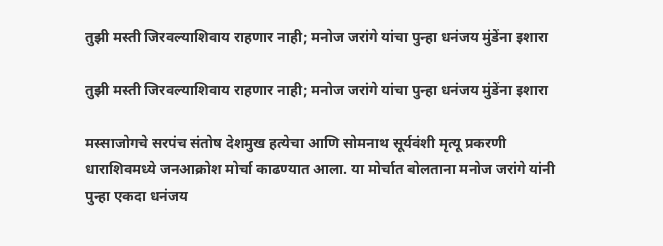तुझी मस्ती जिरवल्याशिवाय राहणार नाही; मनोज जरांगे यांचा पुन्हा धनंजय मुंडेंना इशारा

तुझी मस्ती जिरवल्याशिवाय राहणार नाही; मनोज जरांगे यांचा पुन्हा धनंजय मुंडेंना इशारा

मस्साजोगचे सरपंच संतोष देशमुख हत्येचा आणि सोमनाथ सूर्यवंशी मृत्यू प्रकरणी धाराशिवमध्ये जनआक्रोश मोर्चा काढण्यात आला. या मोर्चात बोलताना मनोज जरांगे यांनी पुन्हा एकदा धनंजय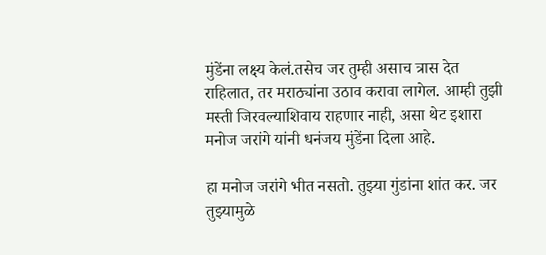मुंडेंना लक्ष्य केलं.तसेच जर तुम्ही असाच त्रास देत राहिलात, तर मराठ्यांना उठाव करावा लागेल. आम्ही तुझी मस्ती जिरवल्याशिवाय राहणार नाही, असा थेट इशारा मनोज जरांगे यांनी धनंजय मुंडेंना दिला आहे.

हा मनोज जरांगे भीत नसतो. तुझ्या गुंडांना शांत कर. जर तुझ्यामुळे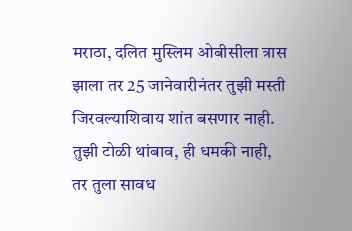मराठा, दलित मुस्लिम ओबीसीला त्रास झाला तर 25 जानेवारीनंतर तुझी मस्ती जिरवल्याशिवाय शांत बसणार नाही. तुझी टोळी थांबाव, ही धमकी नाही, तर तुला सावध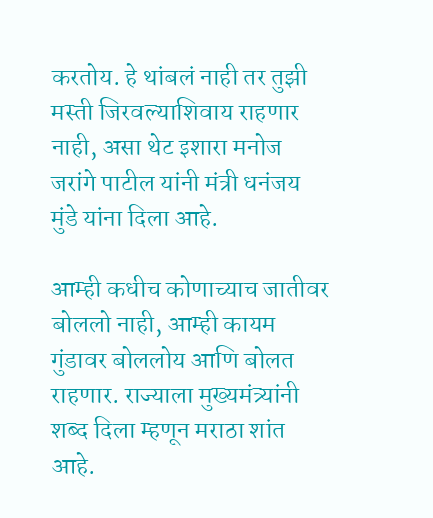करतोय. हे थांबलं नाही तर तुझी मस्ती जिरवल्याशिवाय राहणार नाही, असा थेट इशारा मनोज जरांगे पाटील यांनी मंत्री धनंजय मुंडे यांना दिला आहे.

आम्ही कधीच कोणाच्याच जातीवर बोललो नाही, आम्ही कायम गुंडावर बोललोय आणि बोलत राहणार. राज्याला मुख्यमंत्र्यांनी शब्द दिला म्हणून मराठा शांत आहे.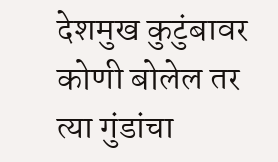देशमुख कुटुंबावर कोणी बोलेल तर त्या गुंडांचा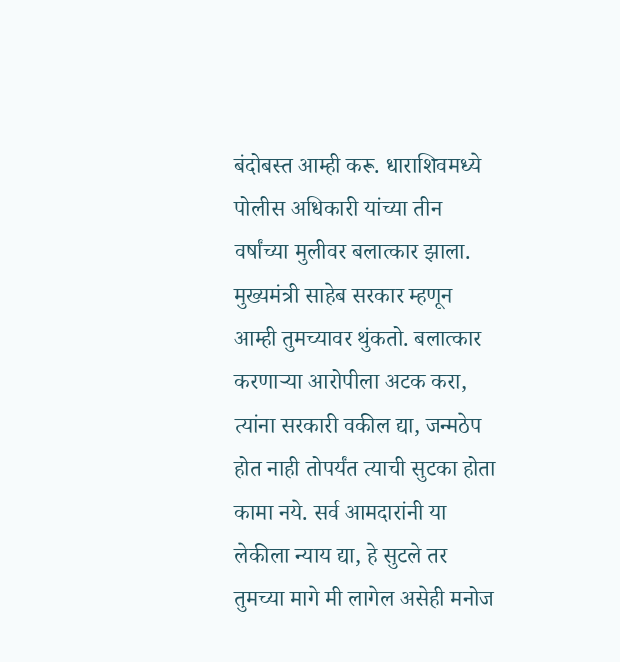बंदोबस्त आम्ही करू. धाराशिवमध्ये पोलीस अधिकारी यांच्या तीन वर्षांच्या मुलीवर बलात्कार झाला. मुख्यमंत्री साहेब सरकार म्हणून आम्ही तुमच्यावर थुंकतो. बलात्कार करणाऱ्या आरोपीला अटक करा, त्यांना सरकारी वकील द्या, जन्मठेप होत नाही तोपर्यंत त्याची सुटका होता कामा नये. सर्व आमदारांनी या लेकीला न्याय द्या, हे सुटले तर तुमच्या मागे मी लागेल असेही मनोज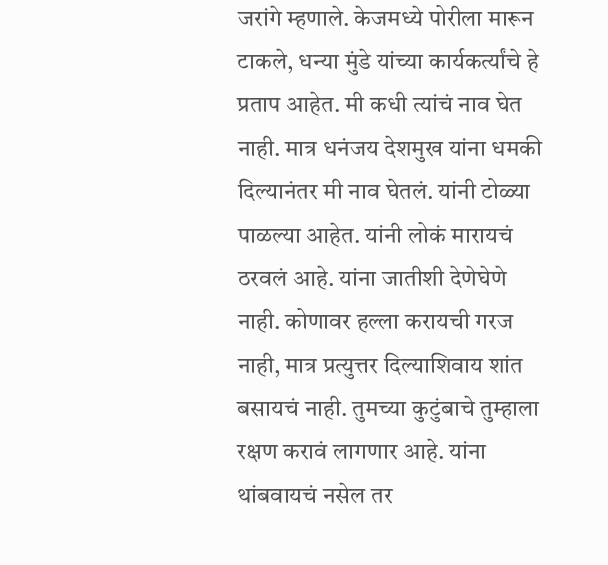जरांगे म्हणाले. केजमध्ये पोरीला मारून टाकले, धन्या मुंडे यांच्या कार्यकर्त्यांचे हे प्रताप आहेत. मी कधी त्यांचं नाव घेत नाही. मात्र धनंजय देशमुख यांना धमकी दिल्यानंतर मी नाव घेतलं. यांनी टोळ्या पाळल्या आहेत. यांनी लोकं मारायचं ठरवलं आहे. यांना जातीशी देणेघेणे नाही. कोणावर हल्ला करायची गरज नाही, मात्र प्रत्युत्तर दिल्याशिवाय शांत बसायचं नाही. तुमच्या कुटुंबाचे तुम्हाला रक्षण करावं लागणार आहे. यांना थांबवायचं नसेल तर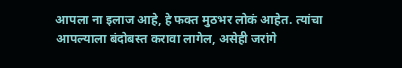आपला ना इलाज आहे, हे फक्त मुठभर लोकं आहेत. त्यांचा आपल्याला बंदोबस्त करावा लागेल, असेही जरांगे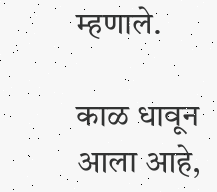म्हणाले.

काळ धावून आला आहे,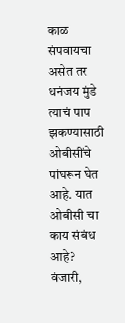काळ संपवायचा असेत तर धनंजय मुंडे त्याचं पाप झकण्यासाठी ओबीसींचे पांघरून घेत आहे. यात ओबीसी चा काय संबंध आहे? वंजारी,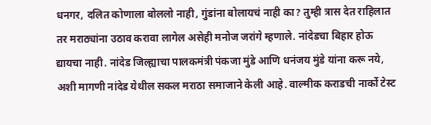धनगर, दलित कोणाला बोललो नाही, गुंडांना बोलायचं नाही का? तुम्ही त्रास देत राहिलात तर मराठ्यांना उठाव करावा लागेल असेही मनोज जरांगे म्हणाले. नांदेडचा बिहार होऊ द्यायचा नाही. नांदेड जिल्ह्याचा पालकमंत्री पंकजा मुंडे आणि धनंजय मुंडे यांना करू नये, अशी मागणी नांदेड येथील सकल मराठा समाजाने केली आहे. वाल्मीक कराडची नार्को टेस्ट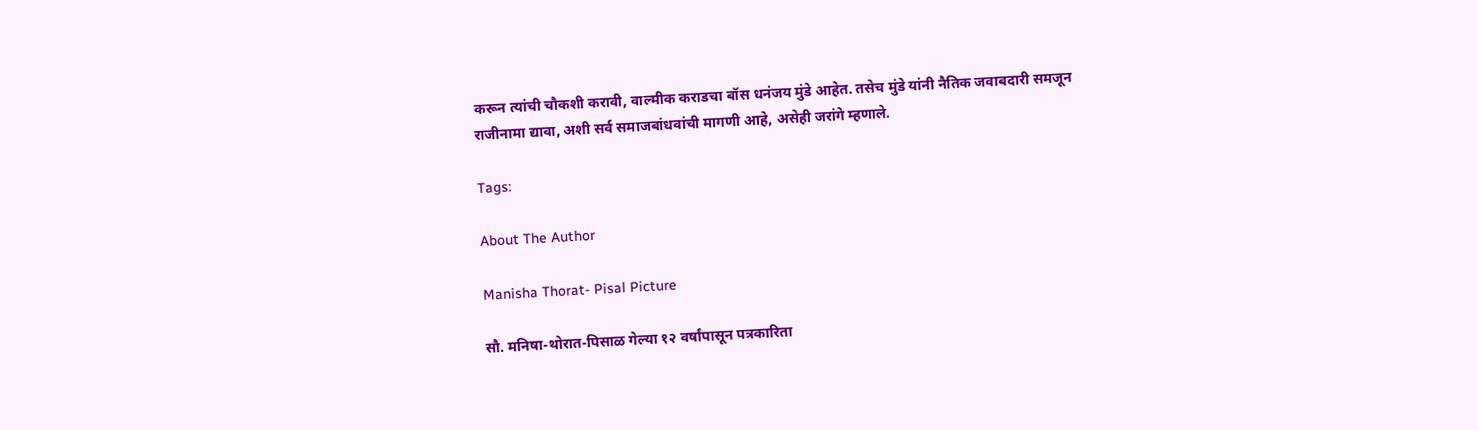करून त्यांची चौकशी करावी, वाल्मीक कराडचा बॉस धनंजय मुंडे आहेत. तसेच मुंडे यांनी नैतिक जवाबदारी समजून राजीनामा द्यावा, अशी सर्व समाजबांधवांची मागणी आहे, असेही जरांगे म्हणाले.

Tags:

About The Author

Manisha Thorat- Pisal Picture

सौ. मनिषा-थोरात-पिसाळ गेल्या १२ वर्षांपासून पत्रकारिता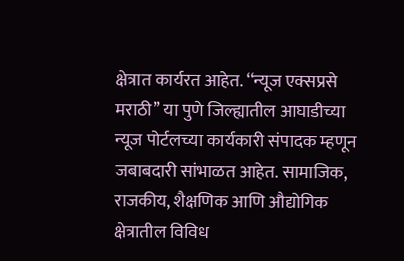क्षेत्रात कार्यरत आहेत. ‘‘न्यूज एक्सप्रसे मराठी’’ या पुणे जिल्ह्यातील आघाडीच्या न्यूज पोर्टलच्या कार्यकारी संपादक म्हणून जबाबदारी सांभाळत आहेत. सामाजिक, राजकीय, शैक्षणिक आणि औद्योगिक क्षेत्रातील विविध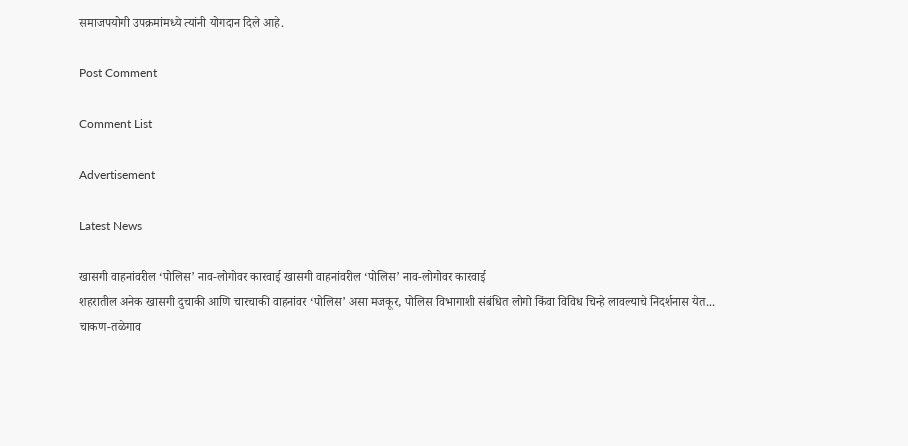समाजपयोगी उपक्रमांमध्ये त्यांनी योगदान दिले आहे.

Post Comment

Comment List

Advertisement

Latest News

खासगी वाहनांवरील ‘पोलिस’ नाव-लोगोवर कारवाई खासगी वाहनांवरील ‘पोलिस’ नाव-लोगोवर कारवाई
शहरातील अनेक खासगी दुचाकी आणि चारचाकी वाहनांवर ‘पोलिस’ असा मजकूर, पोलिस विभागाशी संबंधित लोगो किंवा विविध चिन्हे लावल्याचे निदर्शनास येत...
चाकण-तळेगाव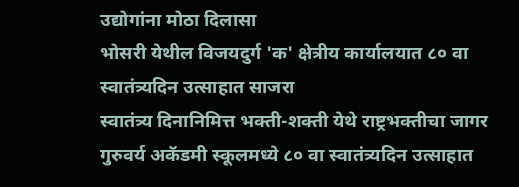उद्योगांना मोठा दिलासा
भोसरी येथील विजयदुर्ग 'क' क्षेत्रीय कार्यालयात ८० वा स्वातंत्र्यदिन उत्साहात साजरा
स्वातंत्र्य दिनानिमित्त भक्ती-शक्ती येथे राष्ट्रभक्तीचा जागर
गुरुवर्य अकॅडमी स्कूलमध्ये ८० वा स्वातंत्र्यदिन उत्साहात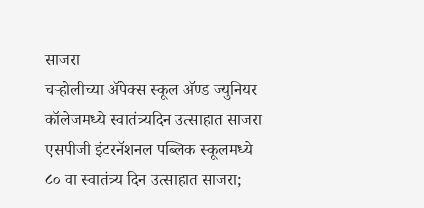साजरा
चऱ्होलीच्या अ‍ॅपेक्स स्कूल अ‍ॅण्ड ज्युनियर कॉलेजमध्ये स्वातंत्र्यदिन उत्साहात साजरा
एसपीजी इंटरनॅशनल पब्लिक स्कूलमध्ये ८० वा स्वातंत्र्य दिन उत्साहात साजरा;